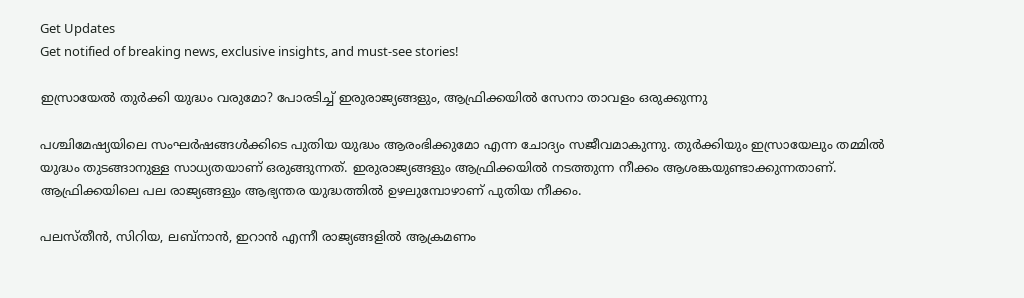Get Updates
Get notified of breaking news, exclusive insights, and must-see stories!

ഇസ്രായേല്‍ തുര്‍ക്കി യുദ്ധം വരുമോ? പോരടിച്ച് ഇരുരാജ്യങ്ങളും, ആഫ്രിക്കയില്‍ സേനാ താവളം ഒരുക്കുന്നു

പശ്ചിമേഷ്യയിലെ സംഘര്‍ഷങ്ങള്‍ക്കിടെ പുതിയ യുദ്ധം ആരംഭിക്കുമോ എന്ന ചോദ്യം സജീവമാകുന്നു. തുര്‍ക്കിയും ഇസ്രായേലും തമ്മില്‍ യുദ്ധം തുടങ്ങാനുള്ള സാധ്യതയാണ് ഒരുങ്ങുന്നത്. ഇരുരാജ്യങ്ങളും ആഫ്രിക്കയില്‍ നടത്തുന്ന നീക്കം ആശങ്കയുണ്ടാക്കുന്നതാണ്. ആഫ്രിക്കയിലെ പല രാജ്യങ്ങളും ആഭ്യന്തര യുദ്ധത്തില്‍ ഉഴലുമ്പോഴാണ് പുതിയ നീക്കം.

പലസ്തീന്‍, സിറിയ, ലബ്‌നാന്‍, ഇറാന്‍ എന്നീ രാജ്യങ്ങളില്‍ ആക്രമണം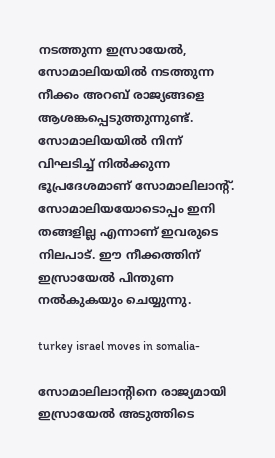നടത്തുന്ന ഇസ്രായേല്‍, സോമാലിയയില്‍ നടത്തുന്ന നീക്കം അറബ് രാജ്യങ്ങളെ ആശങ്കപ്പെടുത്തുന്നുണ്ട്. സോമാലിയയില്‍ നിന്ന് വിഘടിച്ച് നില്‍ക്കുന്ന ഭൂപ്രദേശമാണ് സോമാലിലാന്റ്. സോമാലിയയോടൊപ്പം ഇനി തങ്ങളില്ല എന്നാണ് ഇവരുടെ നിലപാട്. ഈ നീക്കത്തിന് ഇസ്രായേല്‍ പിന്തുണ നല്‍കുകയും ചെയ്യുന്നു.

turkey israel moves in somalia-

സോമാലിലാന്റിനെ രാജ്യമായി ഇസ്രായേല്‍ അടുത്തിടെ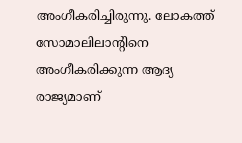അംഗീകരിച്ചിരുന്നു. ലോകത്ത് സോമാലിലാന്റിനെ അംഗീകരിക്കുന്ന ആദ്യ രാജ്യമാണ്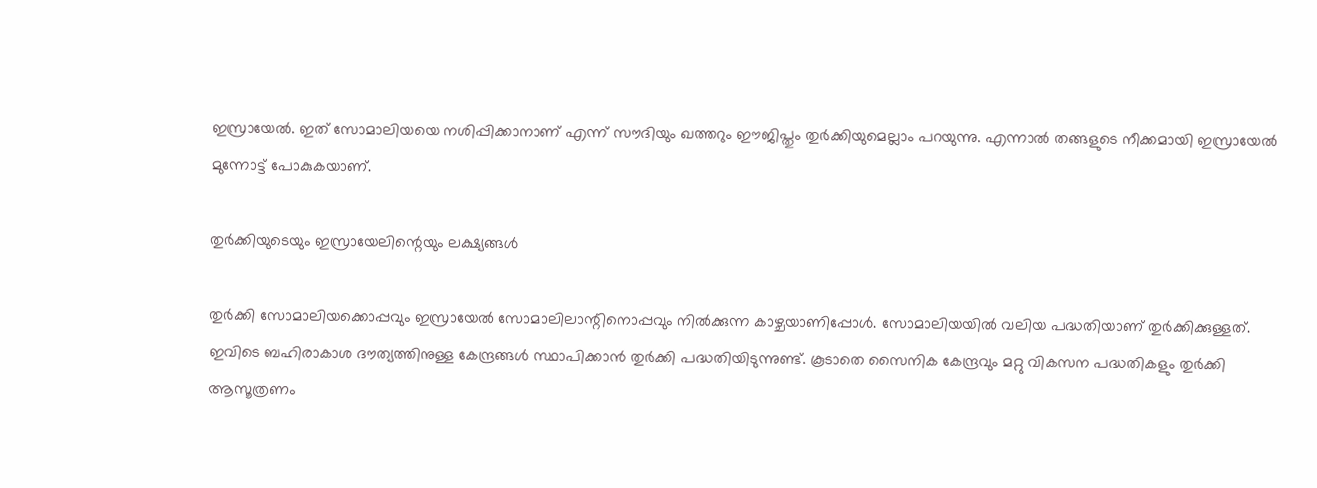ഇസ്രായേല്‍. ഇത് സോമാലിയയെ നശിപ്പിക്കാനാണ് എന്ന് സൗദിയും ഖത്തറും ഈജിപ്തും തുര്‍ക്കിയുമെല്ലാം പറയുന്നു. എന്നാല്‍ തങ്ങളുടെ നീക്കമായി ഇസ്രായേല്‍ മുന്നോട്ട് പോകുകയാണ്.

തുര്‍ക്കിയുടെയും ഇസ്രായേലിന്റെയും ലക്ഷ്യങ്ങള്‍

തുര്‍ക്കി സോമാലിയക്കൊപ്പവും ഇസ്രായേല്‍ സോമാലിലാന്റിനൊപ്പവും നില്‍ക്കുന്ന കാഴ്ചയാണിപ്പോള്‍. സോമാലിയയില്‍ വലിയ പദ്ധതിയാണ് തുര്‍ക്കിക്കുള്ളത്. ഇവിടെ ബഹിരാകാശ ദൗത്യത്തിനുള്ള കേന്ദ്രങ്ങള്‍ സ്ഥാപിക്കാന്‍ തുര്‍ക്കി പദ്ധതിയിടുന്നുണ്ട്. കൂടാതെ സൈനിക കേന്ദ്രവും മറ്റു വികസന പദ്ധതികളും തുര്‍ക്കി ആസൂത്രണം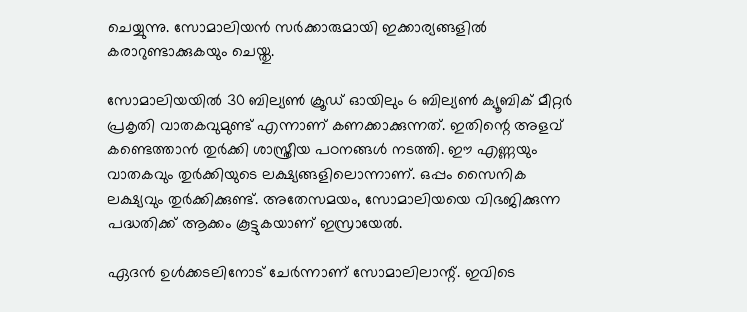ചെയ്യുന്നു. സോമാലിയന്‍ സര്‍ക്കാരുമായി ഇക്കാര്യങ്ങളില്‍ കരാറുണ്ടാക്കുകയും ചെയ്തു.

സോമാലിയയില്‍ 30 ബില്യണ്‍ ക്രൂഡ് ഓയിലും 6 ബില്യണ്‍ ക്യൂബിക് മീറ്റര്‍ പ്രകൃതി വാതകവുമുണ്ട് എന്നാണ് കണക്കാക്കുന്നത്. ഇതിന്റെ അളവ് കണ്ടെത്താന്‍ തുര്‍ക്കി ശാസ്ത്രീയ പഠനങ്ങള്‍ നടത്തി. ഈ എണ്ണയും വാതകവും തുര്‍ക്കിയുടെ ലക്ഷ്യങ്ങളിലൊന്നാണ്. ഒപ്പം സൈനിക ലക്ഷ്യവും തുര്‍ക്കിക്കുണ്ട്. അതേസമയം, സോമാലിയയെ വിഭജിക്കുന്ന പദ്ധതിക്ക് ആക്കം കൂട്ടുകയാണ് ഇസ്രായേല്‍.

ഏദന്‍ ഉള്‍ക്കടലിനോട് ചേര്‍ന്നാണ് സോമാലിലാന്റ്. ഇവിടെ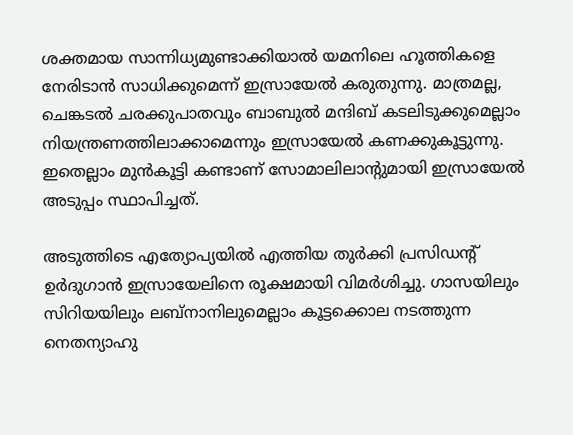ശക്തമായ സാന്നിധ്യമുണ്ടാക്കിയാല്‍ യമനിലെ ഹൂത്തികളെ നേരിടാന്‍ സാധിക്കുമെന്ന് ഇസ്രായേല്‍ കരുതുന്നു. മാത്രമല്ല, ചെങ്കടല്‍ ചരക്കുപാതവും ബാബുല്‍ മന്ദിബ് കടലിടുക്കുമെല്ലാം നിയന്ത്രണത്തിലാക്കാമെന്നും ഇസ്രായേല്‍ കണക്കുകൂട്ടുന്നു. ഇതെല്ലാം മുന്‍കൂട്ടി കണ്ടാണ് സോമാലിലാന്റുമായി ഇസ്രായേല്‍ അടുപ്പം സ്ഥാപിച്ചത്.

അടുത്തിടെ എത്യോപ്യയില്‍ എത്തിയ തുര്‍ക്കി പ്രസിഡന്റ് ഉര്‍ദുഗാന്‍ ഇസ്രായേലിനെ രൂക്ഷമായി വിമര്‍ശിച്ചു. ഗാസയിലും സിറിയയിലും ലബ്‌നാനിലുമെല്ലാം കൂട്ടക്കൊല നടത്തുന്ന നെതന്യാഹു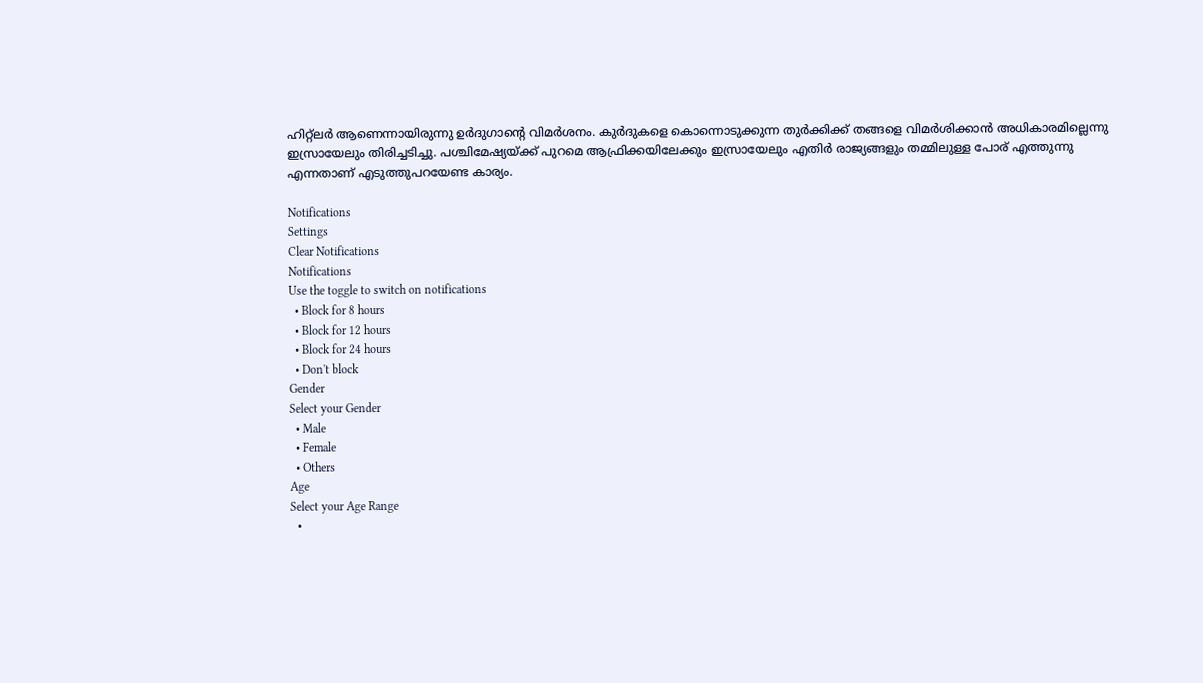ഹിറ്റ്‌ലര്‍ ആണെന്നായിരുന്നു ഉര്‍ദുഗാന്റെ വിമര്‍ശനം. കുര്‍ദുകളെ കൊന്നൊടുക്കുന്ന തുര്‍ക്കിക്ക് തങ്ങളെ വിമര്‍ശിക്കാന്‍ അധികാരമില്ലെന്നു ഇസ്രായേലും തിരിച്ചടിച്ചു. പശ്ചിമേഷ്യയ്ക്ക് പുറമെ ആഫ്രിക്കയിലേക്കും ഇസ്രായേലും എതിര്‍ രാജ്യങ്ങളും തമ്മിലുള്ള പോര് എത്തുന്നു എന്നതാണ് എടുത്തുപറയേണ്ട കാര്യം.

Notifications
Settings
Clear Notifications
Notifications
Use the toggle to switch on notifications
  • Block for 8 hours
  • Block for 12 hours
  • Block for 24 hours
  • Don't block
Gender
Select your Gender
  • Male
  • Female
  • Others
Age
Select your Age Range
  •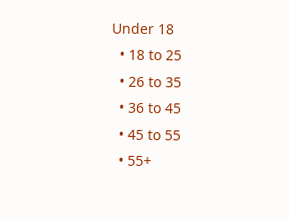Under 18
  • 18 to 25
  • 26 to 35
  • 36 to 45
  • 45 to 55
  • 55+